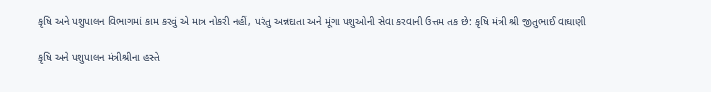કૃષિ અને પશુપાલન વિભાગમાં કામ કરવું એ માત્ર નોકરી નહીં, પરંતુ અન્નદાતા અને મૂંગા પશુઓની સેવા કરવાની ઉત્તમ તક છે: કૃષિ મંત્રી શ્રી જીતુભાઈ વાઘાણી

કૃષિ અને પશુપાલન મંત્રીશ્રીના હસ્તે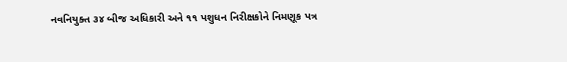નવનિયુક્ત ૩૪ બીજ અધિકારી અને ૧૧ પશુધન નિરીક્ષકોને નિમણૂક પત્ર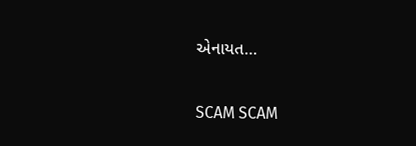એનાયત…

SCAM SCAM